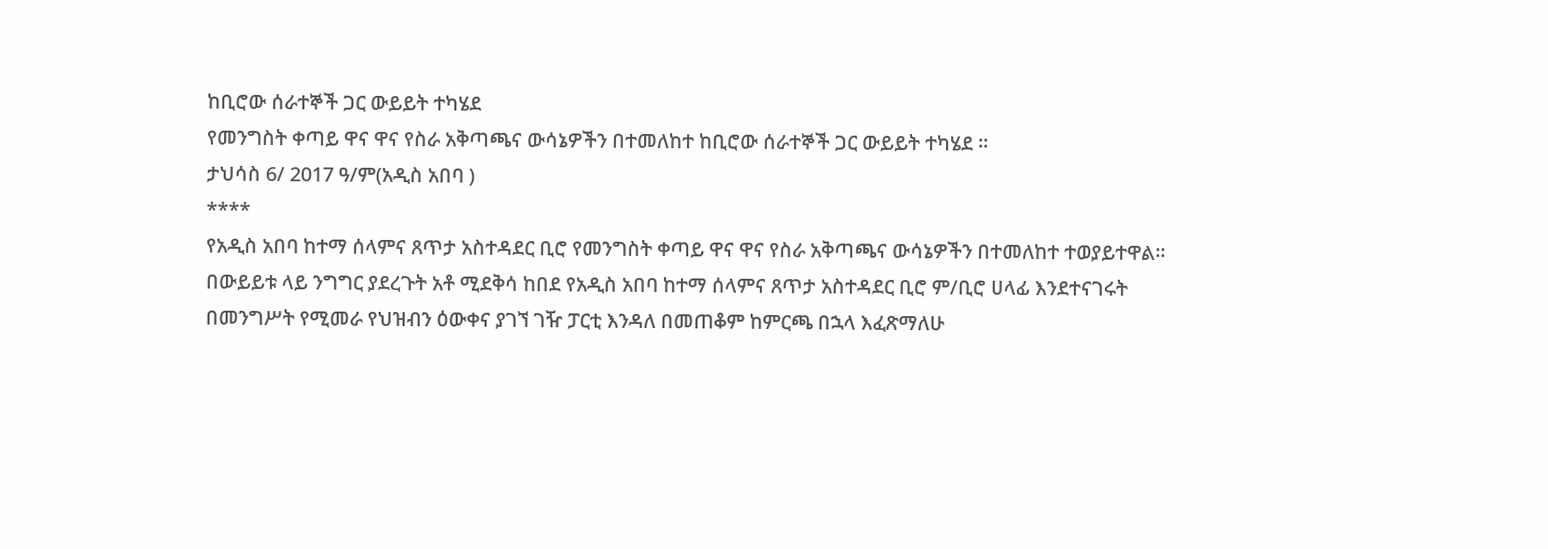ከቢሮው ሰራተኞች ጋር ውይይት ተካሄደ
የመንግስት ቀጣይ ዋና ዋና የስራ አቅጣጫና ውሳኔዎችን በተመለከተ ከቢሮው ሰራተኞች ጋር ውይይት ተካሄደ ።
ታህሳስ 6/ 2017 ዓ/ም(አዲስ አበባ )
****
የአዲስ አበባ ከተማ ሰላምና ጸጥታ አስተዳደር ቢሮ የመንግስት ቀጣይ ዋና ዋና የስራ አቅጣጫና ውሳኔዎችን በተመለከተ ተወያይተዋል።
በውይይቱ ላይ ንግግር ያደረጉት አቶ ሚደቅሳ ከበደ የአዲስ አበባ ከተማ ሰላምና ጸጥታ አስተዳደር ቢሮ ም/ቢሮ ሀላፊ እንደተናገሩት በመንግሥት የሚመራ የህዝብን ዕውቀና ያገኘ ገዥ ፓርቲ እንዳለ በመጠቆም ከምርጫ በኋላ እፈጽማለሁ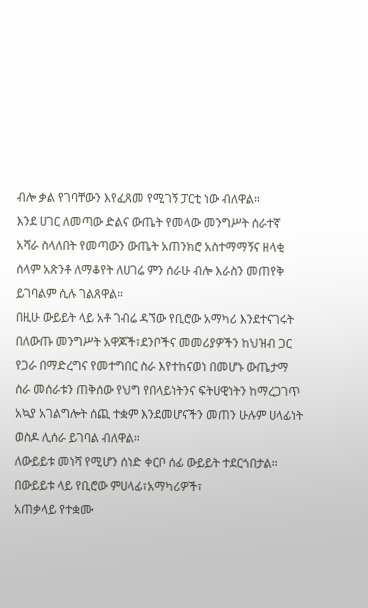ብሎ ቃል የገባቸውን እየፈጸመ የሚገኝ ፓርቲ ነው ብለዋል።
እንደ ሀገር ለመጣው ድልና ውጤት የመላው መንግሥት ሰራተኛ አሻራ ስላለበት የመጣውን ውጤት አጠንክሮ አስተማማኝና ዘላቂ ሰላም አጽንቶ ለማቆየት ለሀገሬ ምን ሰራሁ ብሎ እራስን መጠየቅ ይገባልም ሲሉ ገልጸዋል።
በዚሁ ውይይት ላይ አቶ ገብሬ ዳኘው የቢሮው አማካሪ እንደተናገሩት በለውጡ መንግሥት አዋጆች፣ደንቦችና መመሪያዎችን ከህዝብ ጋር የጋራ በማድረግና የመተግበር ስራ እየተከናወነ በመሆኑ ውጤታማ ስራ መሰራቱን ጠቅሰው የህግ የበላይነትንና ፍትሀዊነትን ከማረጋገጥ አኳያ አገልግሎት ሰጪ ተቋም እንደመሆናችን መጠን ሁሉም ሀላፊነት ወስዶ ሊሰራ ይገባል ብለዋል።
ለውይይቱ መነሻ የሚሆን ሰነድ ቀርቦ ሰፊ ውይይት ተደርጎበታል።
በውይይቱ ላይ የቢሮው ምሀላፊ፣አማካሪዎች፣
አጠቃላይ የተቋሙ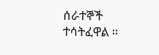ሰራተኞች ተሳትፈዋል ።